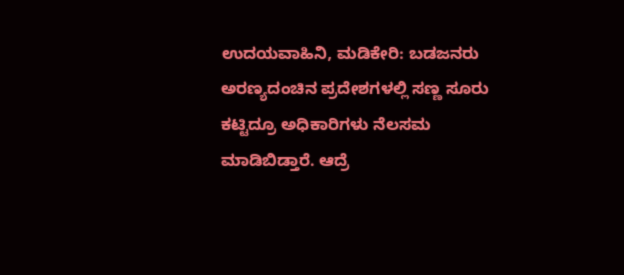ಉದಯವಾಹಿನಿ, ಮಡಿಕೇರಿ: ಬಡಜನರು ಅರಣ್ಯದಂಚಿನ ಪ್ರದೇಶಗಳಲ್ಲಿ ಸಣ್ಣ ಸೂರು ಕಟ್ಟಿದ್ರೂ ಅಧಿಕಾರಿಗಳು ನೆಲಸಮ ಮಾಡಿಬಿಡ್ತಾರೆ. ಆದ್ರೆ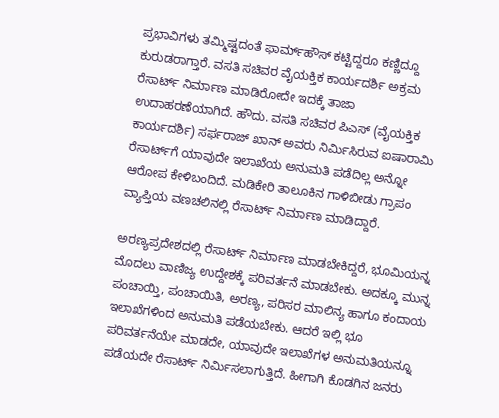ಪ್ರಭಾವಿಗಳು ತಮ್ಮಿಷ್ಟದಂತೆ ಫಾರ್ಮ್‌ಹೌಸ್‌ ಕಟ್ಟಿದ್ದರೂ ಕಣ್ಣಿದ್ದೂ ಕುರುಡರಾಗ್ತಾರೆ. ವಸತಿ ಸಚಿವರ ವೈಯಕ್ತಿಕ ಕಾರ್ಯದರ್ಶಿ ಅಕ್ರಮ ರೆಸಾರ್ಟ್‌ ನಿರ್ಮಾಣ ಮಾಡಿರೋದೇ ಇದಕ್ಕೆ ತಾಜಾ ಉದಾಹರಣೆಯಾಗಿದೆ. ಹೌದು. ವಸತಿ ಸಚಿವರ ಪಿಎಸ್‌ (ವೈಯಕ್ತಿಕ ಕಾರ್ಯದರ್ಶಿ) ಸರ್ಫರಾಜ್‌ ಖಾನ್‌ ಅವರು ನಿರ್ಮಿಸಿರುವ ಐಷಾರಾಮಿ ರೆಸಾರ್ಟ್‌ಗೆ ಯಾವುದೇ ಇಲಾಖೆಯ ಅನುಮತಿ ಪಡೆದಿಲ್ಲ ಅನ್ನೋ ಆರೋಪ ಕೇಳಿಬಂದಿದೆ. ಮಡಿಕೇರಿ ತಾಲೂಕಿನ ಗಾಳಿಬೀಡು ಗ್ರಾಪಂ ವ್ಯಾಪ್ತಿಯ ವಣಚಲಿನಲ್ಲಿ ರೆಸಾರ್ಟ್ ನಿರ್ಮಾಣ ಮಾಡಿದ್ದಾರೆ.

ಅರಣ್ಯಪ್ರದೇಶದಲ್ಲಿ ರೆಸಾರ್ಟ್‌ ನಿರ್ಮಾಣ ಮಾಡಬೇಕಿದ್ದರೆ, ಭೂಮಿಯನ್ನ ಮೊದಲು ವಾಣಿಜ್ಯ ಉದ್ದೇಶಕ್ಕೆ ಪರಿವರ್ತನೆ ಮಾಡಬೇಕು. ಅದಕ್ಕೂ ಮುನ್ನ ಪಂಚಾಯ್ತಿ, ಪಂಚಾಯಿತಿ, ಅರಣ್ಯ, ಪರಿಸರ ಮಾಲಿನ್ಯ ಹಾಗೂ ಕಂದಾಯ ಇಲಾಖೆಗಳಿಂದ ಅನುಮತಿ ಪಡೆಯಬೇಕು. ಆದರೆ ಇಲ್ಲಿ ಭೂ ಪರಿವರ್ತನೆಯೇ ಮಾಡದೇ, ಯಾವುದೇ ಇಲಾಖೆಗಳ ಅನುಮತಿಯನ್ನೂ ಪಡೆಯದೇ ರೆಸಾರ್ಟ್ ನಿರ್ಮಿಸಲಾಗುತ್ತಿದೆ. ಹೀಗಾಗಿ ಕೊಡಗಿನ ಜನರು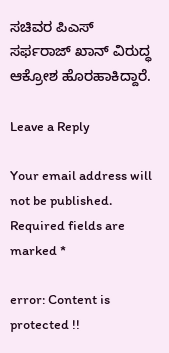ಸಚಿವರ ಪಿಎಸ್ ಸರ್ಫರಾಜ್ ಖಾನ್ ವಿರುದ್ಧ ಆಕ್ರೋಶ ಹೊರಹಾಕಿದ್ದಾರೆ.

Leave a Reply

Your email address will not be published. Required fields are marked *

error: Content is protected !!